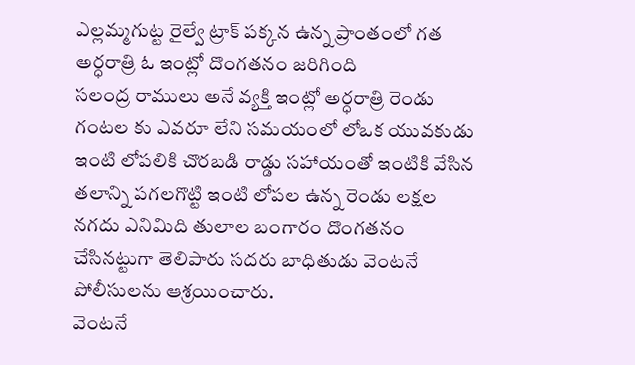ఎల్లమ్మగుట్ట రైల్వే ట్రాక్ పక్కన ఉన్న ప్రాంతంలో గత అర్ధరాత్రి ఓ ఇంట్లో దొంగతనం జరిగింది
సలంద్ర రాములు అనే వ్యక్తి ఇంట్లో అర్ధరాత్రి రెండు గంటల కు ఎవరూ లేని సమయంలో లోఒక యువకుడు ఇంటి లోపలికి చొరబడి రాడ్డు సహాయంతో ఇంటికి వేసిన తలాన్ని పగలగొట్టి ఇంటి లోపల ఉన్న రెండు లక్షల నగదు ఎనిమిది తులాల బంగారం దొంగతనం చేసినట్టుగా తెలిపారు సదరు బాధితుడు వెంటనే పోలీసులను ఆశ్రయించారు.
వెంటనే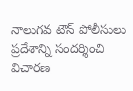నాలుగవ టౌన్ పోలీసులు ప్రదేశాన్ని సందర్శించి విచారణ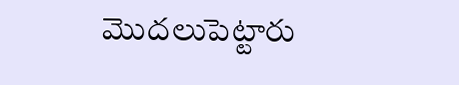మొదలుపెట్టారు